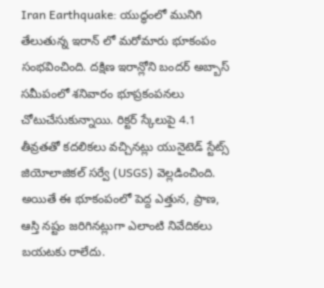Iran Earthquake: యుద్ధంలో మునిగి తేలుతున్న ఇరాన్ లో మరోమారు భూకంపం సంభవించింది. దక్షిణ ఇరాన్లోని బందర్ అబ్బాస్ సమీపంలో శనివారం భూప్రకంపనలు చోటుచేసుకున్నాయి. రిక్టర్ స్కేలుపై 4.1 తీవ్రతతో కదలికలు వచ్చినట్లు యునైటెడ్ స్టేట్స్ జియోలాజికల్ సర్వే (USGS) వెల్లడించింది. అయితే ఈ భూకంపంలో పెద్ద ఎత్తున, ప్రాణ, ఆస్తి నష్టం జరిగినట్లుగా ఎలాంటి నివేదికలు బయటకు రాలేదు.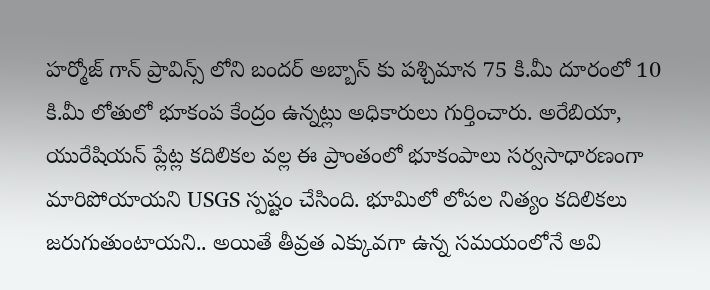హర్మోజ్ గాన్ ప్రావిన్స్ లోని బందర్ అబ్బాస్ కు పశ్చిమాన 75 కి.మీ దూరంలో 10 కి.మీ లోతులో భూకంప కేంద్రం ఉన్నట్లు అధికారులు గుర్తించారు. అరేబియా, యురేషియన్ ప్లేట్ల కదిలికల వల్ల ఈ ప్రాంతంలో భూకంపాలు సర్వసాధారణంగా మారిపోయాయని USGS స్పష్టం చేసింది. భూమిలో లోపల నిత్యం కదిలికలు జరుగుతుంటాయని.. అయితే తీవ్రత ఎక్కువగా ఉన్న సమయంలోనే అవి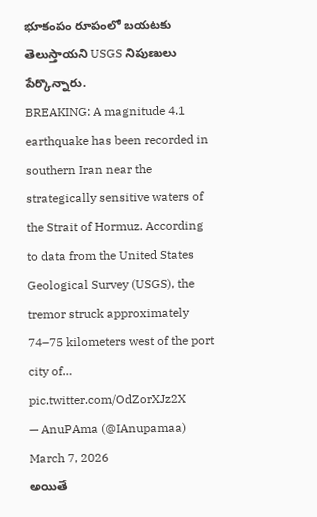భూకంపం రూపంలో బయటకు తెలుస్తాయని USGS నిపుణులు పేర్కొన్నారు.
BREAKING: A magnitude 4.1 earthquake has been recorded in southern Iran near the strategically sensitive waters of the Strait of Hormuz. According to data from the United States Geological Survey (USGS), the tremor struck approximately 74–75 kilometers west of the port city of… pic.twitter.com/OdZorXJz2X
— AnuPAma (@IAnupamaa) March 7, 2026
అయితే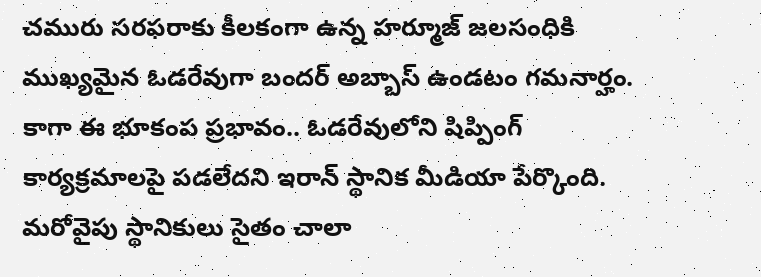చమురు సరఫరాకు కీలకంగా ఉన్న హర్మూజ్ జలసంధికి ముఖ్యమైన ఓడరేవుగా బందర్ అబ్బాస్ ఉండటం గమనార్హం. కాగా ఈ భూకంప ప్రభావం.. ఓడరేవులోని షిప్పింగ్ కార్యక్రమాలపై పడలేదని ఇరాన్ స్థానిక మీడియా పేర్కొంది. మరోవైపు స్థానికులు సైతం చాలా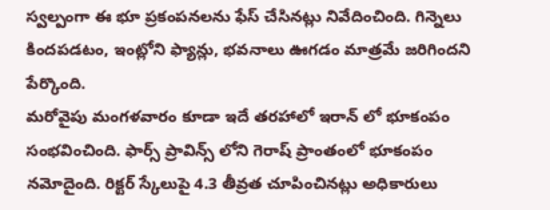స్వల్పంగా ఈ భూ ప్రకంపనలను ఫేస్ చేసినట్లు నివేదించింది. గిన్నెలు కిందపడటం, ఇంట్లోని ఫ్యాన్లు, భవనాలు ఊగడం మాత్రమే జరిగిందని పేర్కొంది.
మరోవైపు మంగళవారం కూడా ఇదే తరహాలో ఇరాన్ లో భూకంపం సంభవించింది. ఫార్స్ ప్రావిన్స్ లోని గెరాష్ ప్రాంతంలో భూకంపం నమోదైంది. రిక్టర్ స్కేలుపై 4.3 తీవ్రత చూపించినట్లు అధికారులు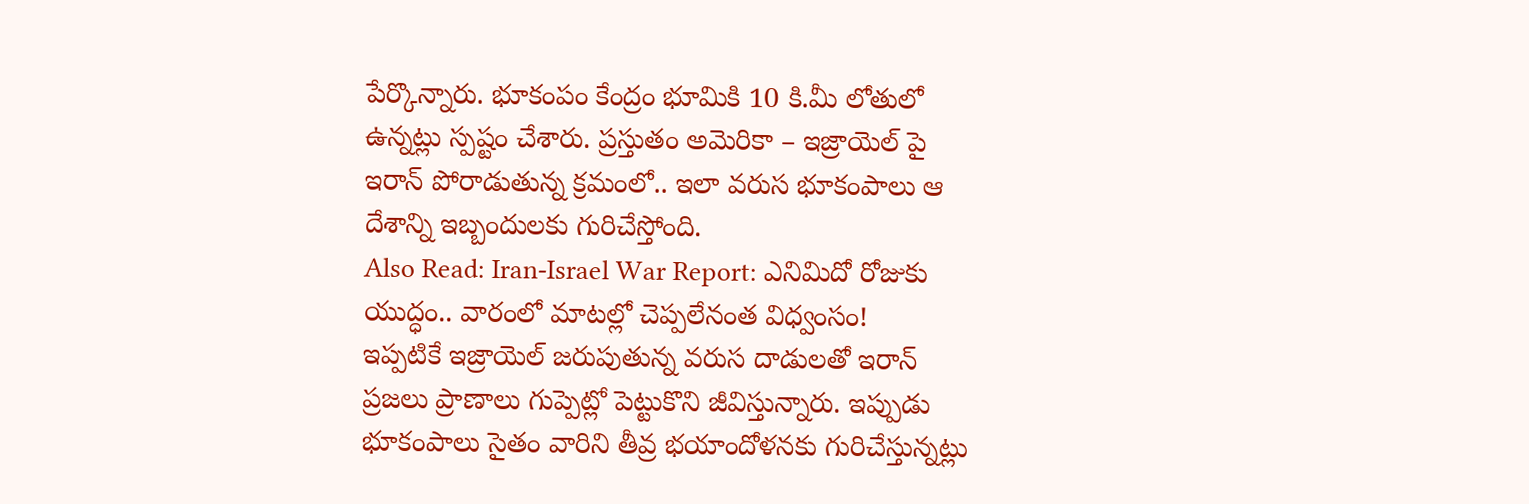పేర్కొన్నారు. భూకంపం కేంద్రం భూమికి 10 కి.మీ లోతులో ఉన్నట్లు స్పష్టం చేశారు. ప్రస్తుతం అమెరికా – ఇజ్రాయెల్ పై ఇరాన్ పోరాడుతున్న క్రమంలో.. ఇలా వరుస భూకంపాలు ఆ దేశాన్ని ఇబ్బందులకు గురిచేస్తోంది.
Also Read: Iran-Israel War Report: ఎనిమిదో రోజుకు యుద్ధం.. వారంలో మాటల్లో చెప్పలేనంత విధ్వంసం!
ఇప్పటికే ఇజ్రాయెల్ జరుపుతున్న వరుస దాడులతో ఇరాన్ ప్రజలు ప్రాణాలు గుప్పెట్లో పెట్టుకొని జీవిస్తున్నారు. ఇప్పుడు భూకంపాలు సైతం వారిని తీవ్ర భయాందోళనకు గురిచేస్తున్నట్లు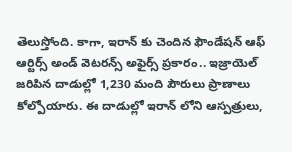తెలుస్తోంది. కాగా, ఇరాన్ కు చెందిన ఫౌండేషన్ ఆఫ్ ఆర్టిర్స్ అండ్ వెటరన్స్ అఫైర్స్ ప్రకారం.. ఇజ్రాయెల్ జరిపిన దాడుల్లో 1,230 మంది పౌరులు ప్రాణాలు కోల్పోయారు. ఈ దాడుల్లో ఇరాన్ లోని ఆస్పత్రులు,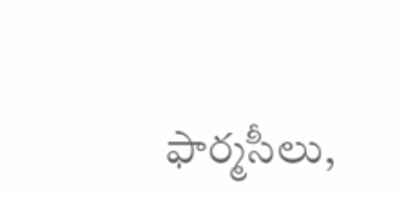ఫార్మసీలు,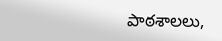పాఠశాలలు,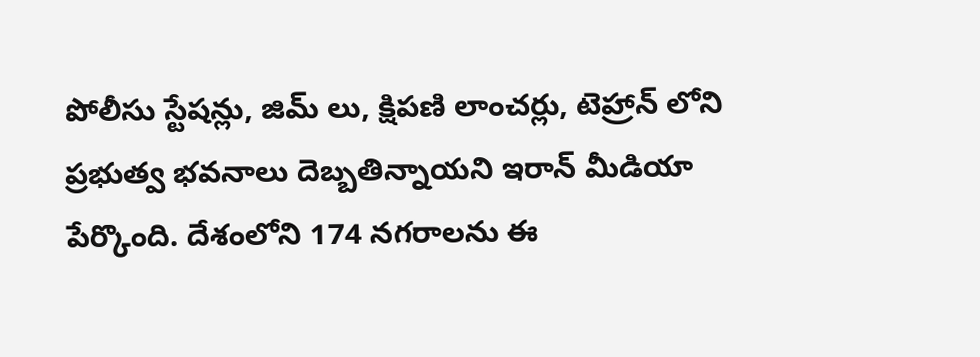పోలీసు స్టేషన్లు, జిమ్ లు, క్షిపణి లాంచర్లు, టెహ్రాన్ లోని ప్రభుత్వ భవనాలు దెబ్బతిన్నాయని ఇరాన్ మీడియా పేర్కొంది. దేశంలోని 174 నగరాలను ఈ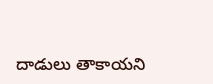దాడులు తాకాయని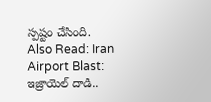స్పష్టం చేసింది.
Also Read: Iran Airport Blast: ఇజ్రాయెల్ దాడి..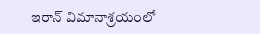ఇరాన్ విమానాశ్రయంలో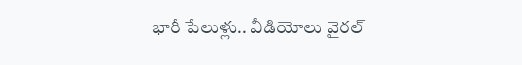భారీ పేలుళ్లు.. వీడియోలు వైరల్